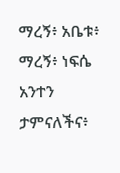ማረኝ፥ አቤቱ፥ ማረኝ፥ ነፍሴ አንተን ታምናለችና፥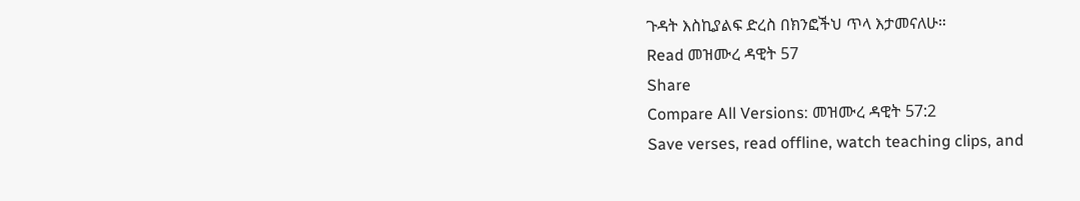ጉዳት እስኪያልፍ ድረስ በክንፎችህ ጥላ እታመናለሁ።
Read መዝሙረ ዳዊት 57
Share
Compare All Versions: መዝሙረ ዳዊት 57:2
Save verses, read offline, watch teaching clips, and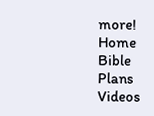more!
Home
Bible
Plans
Videos